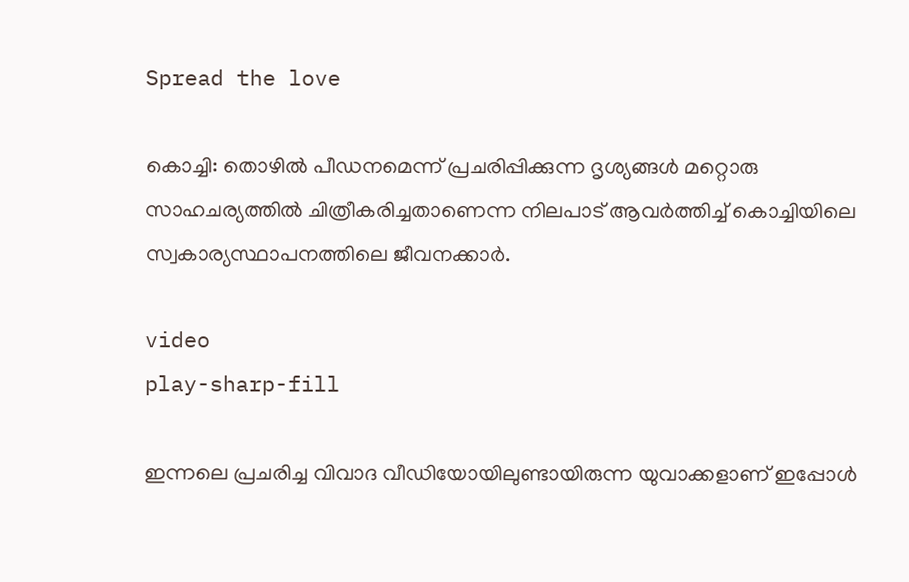Spread the love

കൊച്ചി: തൊഴില്‍ പീഡനമെന്ന് പ്രചരിപ്പിക്കുന്ന ദൃശ്യങ്ങള്‍ മറ്റൊരു സാഹചര്യത്തില്‍ ചിത്രീകരിച്ചതാണെന്ന നിലപാട് ആവർത്തിച്ച്‌ കൊച്ചിയിലെ സ്വകാര്യസ്ഥാപനത്തിലെ ജീവനക്കാർ.

video
play-sharp-fill

ഇന്നലെ പ്രചരിച്ച വിവാദ വീഡിയോയിലുണ്ടായിരുന്ന യുവാക്കളാണ് ഇപ്പോള്‍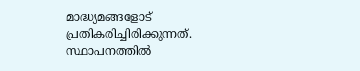മാദ്ധ്യമങ്ങളോട് പ്രതികരിച്ചിരിക്കുന്നത്. സ്ഥാപനത്തില്‍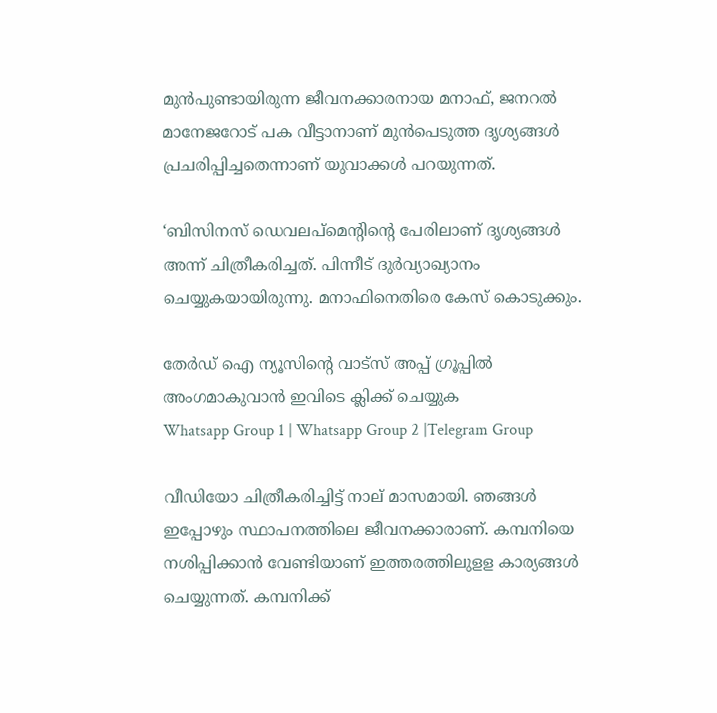മുൻപുണ്ടായിരുന്ന ജീവനക്കാരനായ മനാഫ്, ജനറല്‍ മാനേജറോട് പക വീട്ടാനാണ് മുൻപെടുത്ത ദൃശ്യങ്ങള്‍ പ്രചരിപ്പിച്ചതെന്നാണ് യുവാക്കള്‍ പറയുന്നത്.

‘ബിസിനസ് ഡെവലപ്‌മെന്റിന്റെ പേരിലാണ് ദൃശ്യങ്ങള്‍ അന്ന് ചിത്രീകരിച്ചത്. പിന്നീട് ദുർവ്യാഖ്യാനം ചെയ്യുകയായിരുന്നു. മനാഫിനെതിരെ കേസ് കൊടുക്കും.

തേർഡ് ഐ ന്യൂസിന്റെ വാട്സ് അപ്പ് ഗ്രൂപ്പിൽ അംഗമാകുവാൻ ഇവിടെ ക്ലിക്ക് ചെയ്യുക
Whatsapp Group 1 | Whatsapp Group 2 |Telegram Group

വീഡിയോ ചിത്രീകരിച്ചിട്ട് നാല് മാസമായി. ഞങ്ങള്‍ ഇപ്പോഴും സ്ഥാപനത്തിലെ ജീവനക്കാരാണ്. കമ്പനിയെ നശിപ്പിക്കാൻ വേണ്ടിയാണ് ഇത്തരത്തിലുളള കാര്യങ്ങള്‍ ചെയ്യുന്നത്. കമ്പനിക്ക്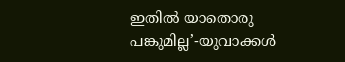ഇതില്‍ യാതൊരു പങ്കുമില്ല’-യുവാക്കള്‍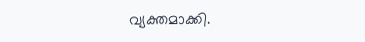വ്യക്തമാക്കി.